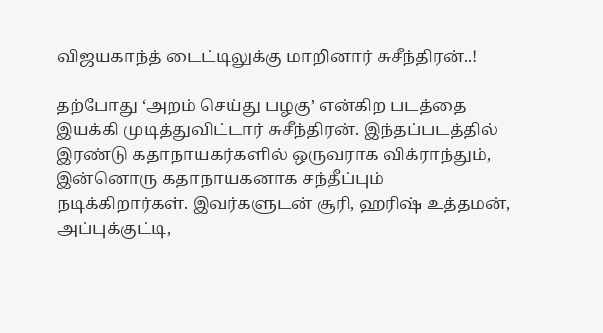விஜயகாந்த் டைட்டிலுக்கு மாறினார் சுசீந்திரன்..!

தற்போது ‘அறம் செய்து பழகு’ என்கிற படத்தை இயக்கி முடித்துவிட்டார் சுசீந்திரன். இந்தப்படத்தில் இரண்டு கதாநாயகர்களில் ஒருவராக விக்ராந்தும், இன்னொரு கதாநாயகனாக சந்தீப்பும் நடிக்கிறார்கள். இவர்களுடன் சூரி, ஹரிஷ் உத்தமன், அப்புக்குட்டி,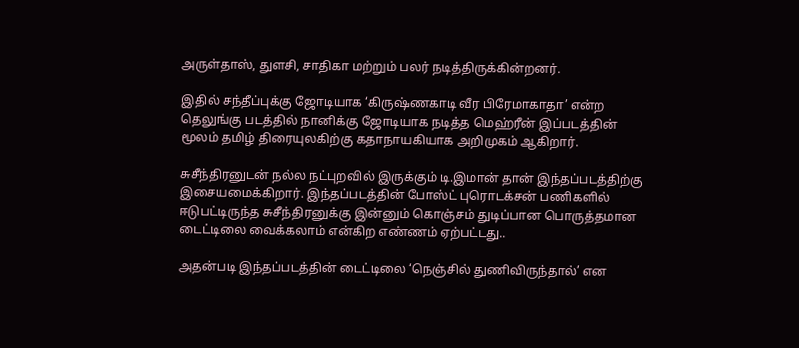அருள்தாஸ், துளசி, சாதிகா மற்றும் பலர் நடித்திருக்கின்றனர்.

இதில் சந்தீப்புக்கு ஜோடியாக ‘கிருஷ்ணகாடி வீர பிரேமாகாதா’ என்ற தெலுங்கு படத்தில் நானிக்கு ஜோடியாக நடித்த மெஹ்ரீன் இப்படத்தின் மூலம் தமிழ் திரையுலகிற்கு கதாநாயகியாக அறிமுகம் ஆகிறார்.

சுசீந்திரனுடன் நல்ல நட்புறவில் இருக்கும் டி.இமான் தான் இந்தப்படத்திற்கு இசையமைக்கிறார். இந்தப்படத்தின் போஸ்ட் புரொடக்சன் பணிகளில் ஈடுபட்டிருந்த சுசீந்திரனுக்கு இன்னும் கொஞ்சம் துடிப்பான பொருத்தமான டைட்டிலை வைக்கலாம் என்கிற எண்ணம் ஏற்பட்டது..

அதன்படி இந்தப்படத்தின் டைட்டிலை ‘நெஞ்சில் துணிவிருந்தால்’ என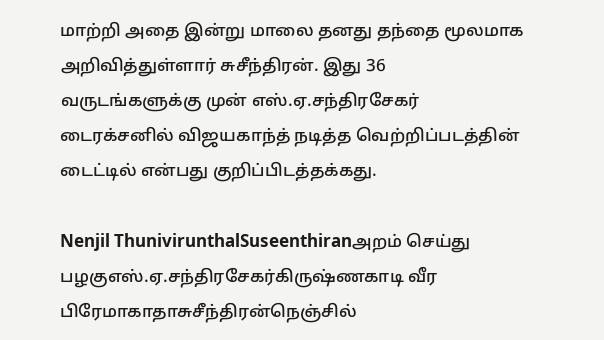மாற்றி அதை இன்று மாலை தனது தந்தை மூலமாக அறிவித்துள்ளார் சுசீந்திரன். இது 36 வருடங்களுக்கு முன் எஸ்.ஏ.சந்திரசேகர் டைரக்சனில் விஜயகாந்த் நடித்த வெற்றிப்படத்தின் டைட்டில் என்பது குறிப்பிடத்தக்கது.

Nenjil ThunivirunthalSuseenthiranஅறம் செய்து பழகுஎஸ்.ஏ.சந்திரசேகர்கிருஷ்ணகாடி வீர பிரேமாகாதாசுசீந்திரன்நெஞ்சில்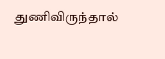துணிவிருந்தால்